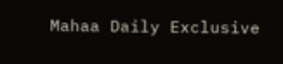Mahaa Daily Exclusive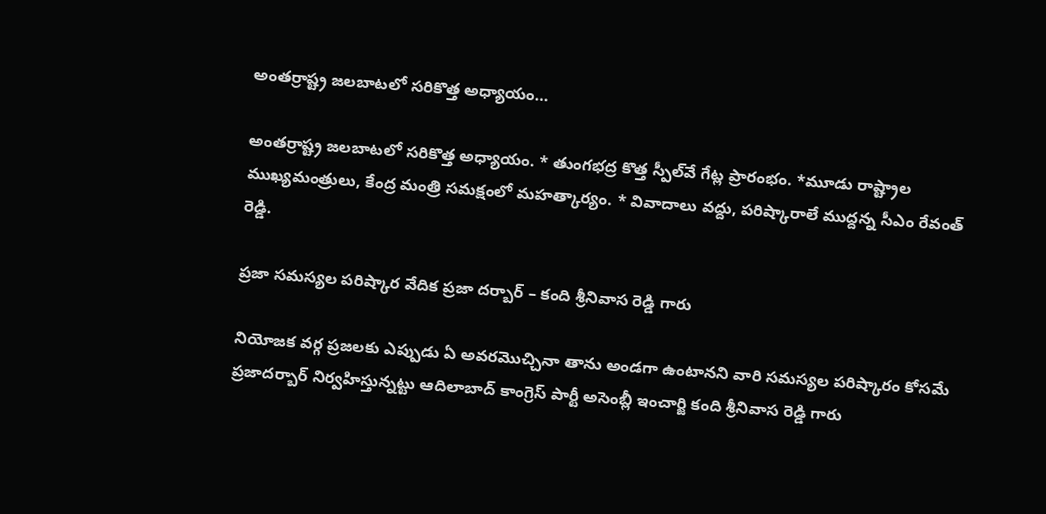అంతర్రాష్ట్ర జలబాటలో సరికొత్త అధ్యాయం…

అంతర్రాష్ట్ర జలబాటలో సరికొత్త అధ్యాయం. * తుంగభద్ర కొత్త స్పీల్‌వే గేట్ల ప్రారంభం. *మూడు రాష్ట్రాల ముఖ్యమంత్రులు, కేంద్ర మంత్రి సమక్షంలో మహత్కార్యం. * వివాదాలు వద్దు, పరిష్కారాలే ముద్దన్న సీఎం రేవంత్ రెడ్డి.

ప్ర‌జా స‌మ‌స్య‌ల ప‌రిష్కార వేదిక ప్ర‌జా ద‌ర్బార్ – కంది శ్రీ‌నివాస రెడ్డి గారు

నియోజ‌క వ‌ర్గ ప్ర‌జ‌ల‌కు ఎప్పుడు ఏ అవ‌ర‌మొచ్చినా తాను అండ‌గా ఉంటాన‌ని వారి స‌మ‌స్య‌ల ప‌రిష్కారం కోస‌మే ప్ర‌జాద‌ర్బార్ నిర్వ‌హిస్తున్న‌ట్టు ఆదిలాబాద్ కాంగ్రెస్ పార్టీ అసెంబ్లీ ఇంచార్జి కంది శ్రీనివాస రెడ్డి గారు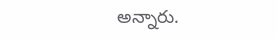అన్నారు.